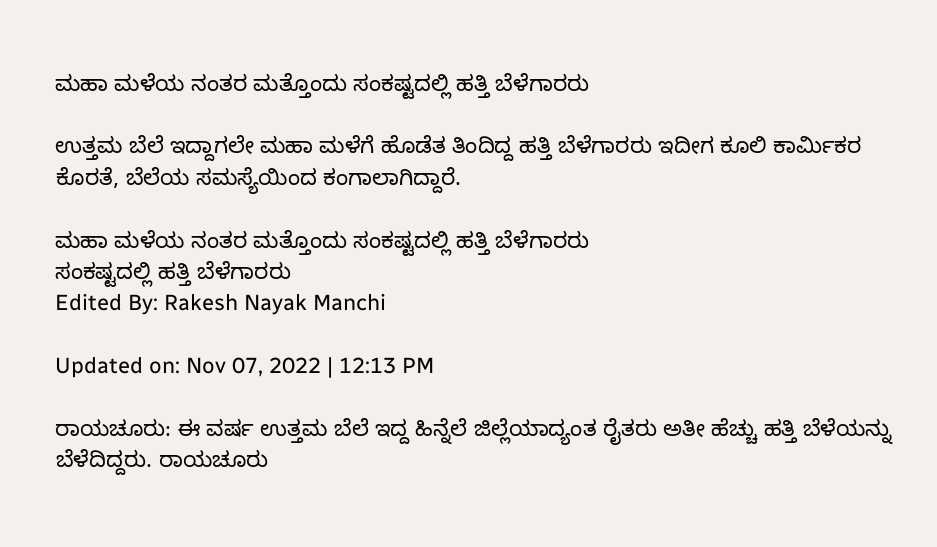ಮಹಾ ಮಳೆಯ ನಂತರ ಮತ್ತೊಂದು ಸಂಕಷ್ಟದಲ್ಲಿ ಹತ್ತಿ ಬೆಳೆಗಾರರು

ಉತ್ತಮ ಬೆಲೆ ಇದ್ದಾಗಲೇ ಮಹಾ ಮಳೆಗೆ ಹೊಡೆತ ತಿಂದಿದ್ದ ಹತ್ತಿ ಬೆಳೆಗಾರರು ಇದೀಗ ಕೂಲಿ ಕಾರ್ಮಿಕರ ಕೊರತೆ, ಬೆಲೆಯ ಸಮಸ್ಯೆಯಿಂದ ಕಂಗಾಲಾಗಿದ್ದಾರೆ.

ಮಹಾ ಮಳೆಯ ನಂತರ ಮತ್ತೊಂದು ಸಂಕಷ್ಟದಲ್ಲಿ ಹತ್ತಿ ಬೆಳೆಗಾರರು
ಸಂಕಷ್ಟದಲ್ಲಿ ಹತ್ತಿ ಬೆಳೆಗಾರರು
Edited By: Rakesh Nayak Manchi

Updated on: Nov 07, 2022 | 12:13 PM

ರಾಯಚೂರು: ಈ ವರ್ಷ ಉತ್ತಮ ಬೆಲೆ ಇದ್ದ ಹಿನ್ನೆಲೆ ಜಿಲ್ಲೆಯಾದ್ಯಂತ ರೈತರು ಅತೀ ಹೆಚ್ಚು ಹತ್ತಿ ಬೆಳೆಯನ್ನು ಬೆಳೆದಿದ್ದರು. ರಾಯಚೂರು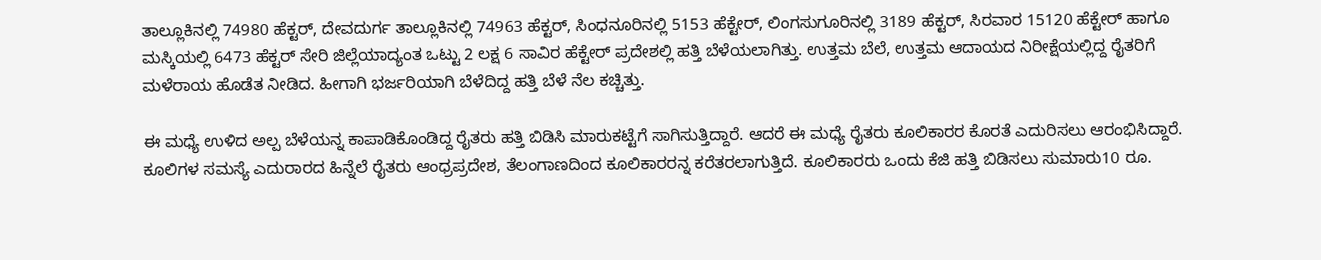ತಾಲ್ಲೂಕಿನಲ್ಲಿ 74980 ಹೆಕ್ಟರ್, ದೇವದುರ್ಗ ತಾಲ್ಲೂಕಿನಲ್ಲಿ 74963 ಹೆಕ್ಟರ್, ಸಿಂಧನೂರಿನಲ್ಲಿ 5153 ಹೆಕ್ಟೇರ್, ಲಿಂಗಸುಗೂರಿನಲ್ಲಿ 3189 ಹೆಕ್ಟರ್, ಸಿರವಾರ 15120 ಹೆಕ್ಟೇರ್ ಹಾಗೂ ಮಸ್ಕಿಯಲ್ಲಿ‌ 6473 ಹೆಕ್ಟರ್ ಸೇರಿ ಜಿಲ್ಲೆಯಾದ್ಯಂತ ಒಟ್ಟು 2 ಲಕ್ಷ 6 ಸಾವಿರ ಹೆಕ್ಟೇರ್ ಪ್ರದೇಶಲ್ಲಿ ಹತ್ತಿ ಬೆಳೆಯಲಾಗಿತ್ತು. ಉತ್ತಮ ಬೆಲೆ, ಉತ್ತಮ ಆದಾಯದ ನಿರೀಕ್ಷೆಯಲ್ಲಿದ್ದ ರೈತರಿಗೆ ಮಳೆರಾಯ ಹೊಡೆತ ನೀಡಿದ. ಹೀಗಾಗಿ ಭರ್ಜರಿಯಾಗಿ ಬೆಳೆದಿದ್ದ ಹತ್ತಿ ಬೆಳೆ‌ ನೆಲ ಕಚ್ಚಿತ್ತು.

ಈ ಮಧ್ಯೆ ಉಳಿದ ಅಲ್ಪ ಬೆಳೆಯನ್ನ ಕಾಪಾಡಿಕೊಂಡಿದ್ದ ರೈತರು ಹತ್ತಿ ಬಿಡಿಸಿ ಮಾರುಕಟ್ಟೆಗೆ ಸಾಗಿಸುತ್ತಿದ್ದಾರೆ. ಆದರೆ ಈ ಮಧ್ಯೆ ರೈತರು ಕೂಲಿಕಾರರ ಕೊರತೆ ಎದುರಿಸಲು ಆರಂಭಿಸಿದ್ದಾರೆ. ಕೂಲಿಗಳ ಸಮಸ್ಯೆ ಎದುರಾರದ ಹಿನ್ನೆಲೆ ರೈತರು ಆಂಧ್ರಪ್ರದೇಶ, ತೆಲಂಗಾಣದಿಂದ ಕೂಲಿ‌ಕಾರರನ್ನ ಕರೆತರಲಾಗುತ್ತಿದೆ. ಕೂಲಿಕಾರರು ಒಂದು ಕೆಜಿ ಹತ್ತಿ ಬಿಡಿಸಲು ಸುಮಾರು‌10 ರೂ.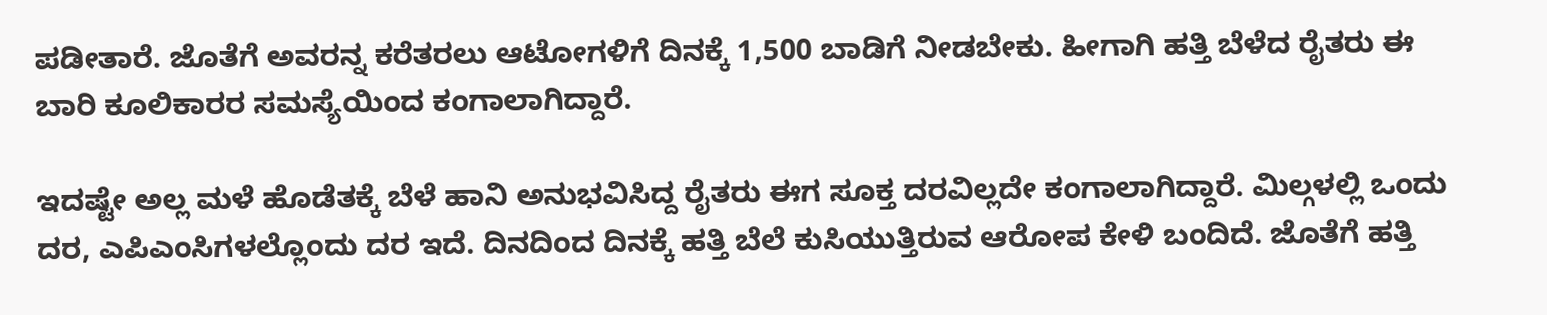ಪಡೀತಾರೆ. ಜೊತೆಗೆ ಅವರನ್ನ ಕರೆತರಲು ಆಟೋಗಳಿಗೆ ದಿನಕ್ಕೆ‌ 1,500 ಬಾಡಿಗೆ ನೀಡಬೇಕು. ಹೀಗಾಗಿ ಹತ್ತಿ ಬೆಳೆದ ರೈತರು ಈ ಬಾರಿ ಕೂಲಿಕಾರರ ಸಮಸ್ಯೆಯಿಂದ ಕಂಗಾಲಾಗಿದ್ದಾರೆ.

ಇದಷ್ಟೇ ಅಲ್ಲ ಮಳೆ ಹೊಡೆತಕ್ಕೆ ಬೆಳೆ ಹಾನಿ ಅನುಭವಿಸಿದ್ದ ರೈತರು ಈಗ ಸೂಕ್ತ ದರವಿಲ್ಲದೇ ಕಂಗಾಲಾಗಿದ್ದಾರೆ. ಮಿಲ್ಗಳಲ್ಲಿ ಒಂದು ದರ, ಎಪಿಎಂಸಿಗಳಲ್ಲೊಂದು ದರ ಇದೆ. ದಿನದಿಂದ ದಿನಕ್ಕೆ ಹತ್ತಿ ಬೆಲೆ ಕುಸಿಯುತ್ತಿರುವ ಆರೋಪ ಕೇಳಿ ಬಂದಿದೆ. ಜೊತೆಗೆ ಹತ್ತಿ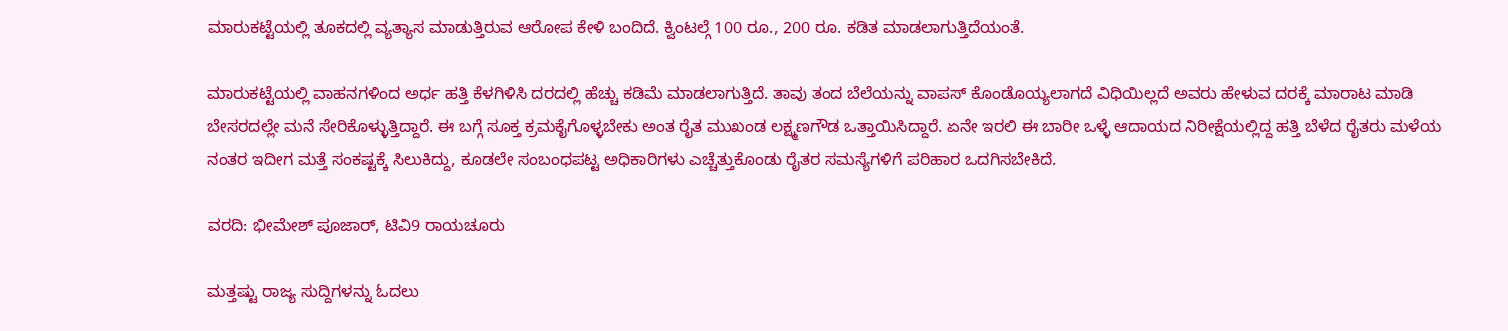ಮಾರುಕಟ್ಟೆಯಲ್ಲಿ ತೂಕದಲ್ಲಿ ವ್ಯತ್ಯಾಸ ಮಾಡುತ್ತಿರುವ ಆರೋಪ ಕೇಳಿ ಬಂದಿದೆ. ಕ್ವಿಂಟಲ್ಗೆ 100 ರೂ., 200 ರೂ. ಕಡಿತ ಮಾಡಲಾಗುತ್ತಿದೆಯಂತೆ.

ಮಾರುಕಟ್ಟೆಯಲ್ಲಿ ವಾಹನಗಳಿಂದ ಅರ್ಧ ಹತ್ತಿ ಕೆಳಗಿಳಿಸಿ ದರದಲ್ಲಿ ಹೆಚ್ಚು ಕಡಿಮೆ ಮಾಡಲಾಗುತ್ತಿದೆ. ತಾವು ತಂದ ಬೆಲೆಯನ್ನು ವಾಪಸ್ ಕೊಂಡೊಯ್ಯಲಾಗದೆ ವಿಧಿಯಿಲ್ಲದೆ ಅವರು ಹೇಳುವ ದರಕ್ಕೆ ಮಾರಾಟ ಮಾಡಿ ಬೇಸರದಲ್ಲೇ ಮನೆ ಸೇರಿಕೊಳ್ಳುತ್ತಿದ್ದಾರೆ. ಈ ಬಗ್ಗೆ ಸೂಕ್ತ ಕ್ರಮಕೈಗೊಳ್ಳಬೇಕು ಅಂತ ರೈತ ಮುಖಂಡ ಲಕ್ಷ್ಮಣಗೌಡ ಒತ್ತಾಯಿಸಿದ್ದಾರೆ. ಏನೇ ಇರಲಿ ಈ ಬಾರೀ ಒಳ್ಳೆ ಆದಾಯದ ನಿರೀಕ್ಷೆಯಲ್ಲಿದ್ದ ಹತ್ತಿ ಬೆಳೆದ ರೈತರು ಮಳೆಯ ನಂತರ ಇದೀಗ ಮತ್ತೆ ಸಂಕಷ್ಟಕ್ಕೆ ಸಿಲುಕಿದ್ದು, ಕೂಡಲೇ ಸಂಬಂಧಪಟ್ಟ ಅಧಿಕಾರಿಗಳು ಎಚ್ಚೆತ್ತುಕೊಂಡು ರೈತರ ಸಮಸ್ಯೆಗಳಿಗೆ ಪರಿಹಾರ ಒದಗಿಸಬೇಕಿದೆ.

ವರದಿ: ಭೀಮೇಶ್ ಪೂಜಾರ್, ಟಿವಿ9 ರಾಯಚೂರು

ಮತ್ತಷ್ಟು ರಾಜ್ಯ ಸುದ್ದಿಗಳನ್ನು ಓದಲು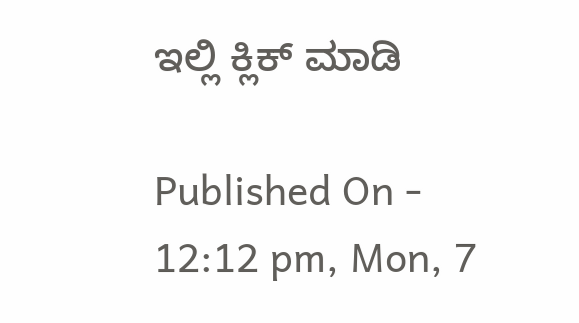ಇಲ್ಲಿ ಕ್ಲಿಕ್ ಮಾಡಿ

Published On - 12:12 pm, Mon, 7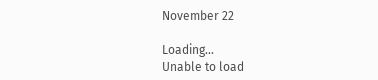November 22

Loading...
Unable to load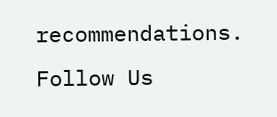recommendations.
Follow Us